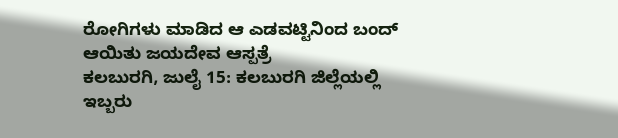ರೋಗಿಗಳು ಮಾಡಿದ ಆ ಎಡವಟ್ಟಿನಿಂದ ಬಂದ್ ಆಯಿತು ಜಯದೇವ ಆಸ್ಪತ್ರೆ
ಕಲಬುರಗಿ, ಜುಲೈ 15: ಕಲಬುರಗಿ ಜಿಲ್ಲೆಯಲ್ಲಿ ಇಬ್ಬರು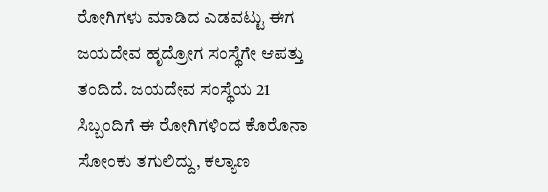ರೋಗಿಗಳು ಮಾಡಿದ ಎಡವಟ್ಟು ಈಗ ಜಯದೇವ ಹೃದ್ರೋಗ ಸಂಸ್ಥೆಗೇ ಆಪತ್ತು ತಂದಿದೆ. ಜಯದೇವ ಸಂಸ್ಥೆಯ 21 ಸಿಬ್ಬಂದಿಗೆ ಈ ರೋಗಿಗಳಿಂದ ಕೊರೊನಾ ಸೋಂಕು ತಗುಲಿದ್ದು, ಕಲ್ಯಾಣ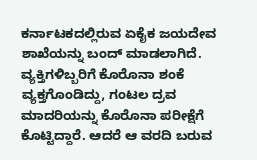ಕರ್ನಾಟಕದಲ್ಲಿರುವ ಏಕೈಕ ಜಯದೇವ ಶಾಖೆಯನ್ನು ಬಂದ್ ಮಾಡಲಾಗಿದೆ.
ವ್ಯಕ್ತಿಗಳಿಬ್ಬರಿಗೆ ಕೊರೊನಾ ಶಂಕೆ ವ್ಯಕ್ತಗೊಂಡಿದ್ದು, ಗಂಟಲ ದ್ರವ ಮಾದರಿಯನ್ನು ಕೊರೊನಾ ಪರೀಕ್ಷೆಗೆ ಕೊಟ್ಟಿದ್ದಾರೆ. ಆದರೆ ಆ ವರದಿ ಬರುವ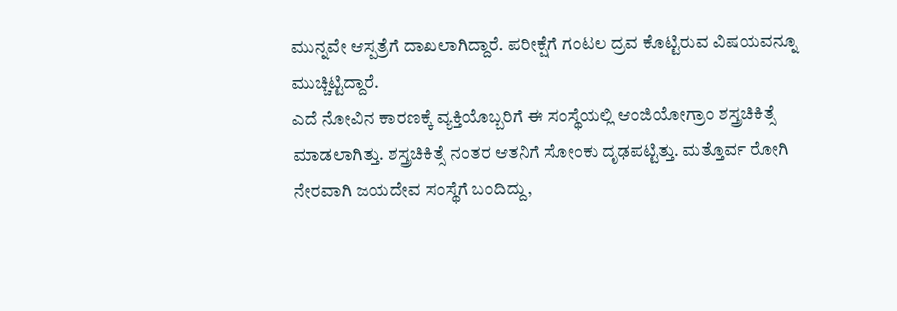ಮುನ್ನವೇ ಆಸ್ಪತ್ರೆಗೆ ದಾಖಲಾಗಿದ್ದಾರೆ. ಪರೀಕ್ಷೆಗೆ ಗಂಟಲ ದ್ರವ ಕೊಟ್ಟಿರುವ ವಿಷಯವನ್ನೂ ಮುಚ್ಚಿಟ್ಟಿದ್ದಾರೆ.
ಎದೆ ನೋವಿನ ಕಾರಣಕ್ಕೆ ವ್ಯಕ್ತಿಯೊಬ್ಬರಿಗೆ ಈ ಸಂಸ್ಥೆಯಲ್ಲಿ ಆಂಜಿಯೋಗ್ರಾಂ ಶಸ್ತ್ರಚಿಕಿತ್ಸೆ ಮಾಡಲಾಗಿತ್ತು. ಶಸ್ತ್ರಚಿಕಿತ್ಸೆ ನಂತರ ಆತನಿಗೆ ಸೋಂಕು ದೃಢಪಟ್ಟಿತ್ತು. ಮತ್ತೊರ್ವ ರೋಗಿ ನೇರವಾಗಿ ಜಯದೇವ ಸಂಸ್ಥೆಗೆ ಬಂದಿದ್ದು,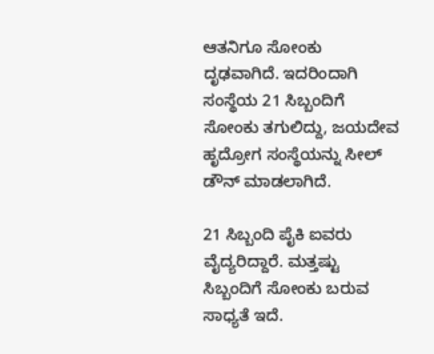ಆತನಿಗೂ ಸೋಂಕು ದೃಢವಾಗಿದೆ. ಇದರಿಂದಾಗಿ ಸಂಸ್ಥೆಯ 21 ಸಿಬ್ಬಂದಿಗೆ ಸೋಂಕು ತಗುಲಿದ್ದು, ಜಯದೇವ ಹೃದ್ರೋಗ ಸಂಸ್ಥೆಯನ್ನು ಸೀಲ್ ಡೌನ್ ಮಾಡಲಾಗಿದೆ.

21 ಸಿಬ್ಬಂದಿ ಪೈಕಿ ಐವರು ವೈದ್ಯರಿದ್ದಾರೆ. ಮತ್ತಷ್ಟು ಸಿಬ್ಬಂದಿಗೆ ಸೋಂಕು ಬರುವ ಸಾಧ್ಯತೆ ಇದೆ.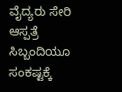ವೈದ್ಯರು ಸೇರಿ ಆಸ್ಪತ್ರೆ ಸಿಬ್ಬಂದಿಯೂ ಸಂಕಷ್ಟಕ್ಕೆ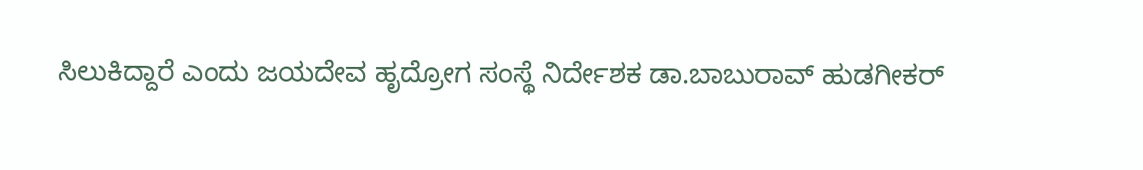ಸಿಲುಕಿದ್ದಾರೆ ಎಂದು ಜಯದೇವ ಹೃದ್ರೋಗ ಸಂಸ್ಥೆ ನಿರ್ದೇಶಕ ಡಾ.ಬಾಬುರಾವ್ ಹುಡಗೀಕರ್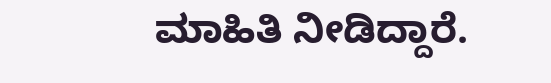ಮಾಹಿತಿ ನೀಡಿದ್ದಾರೆ.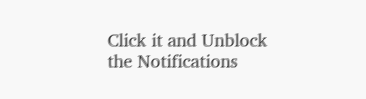Click it and Unblock the Notifications